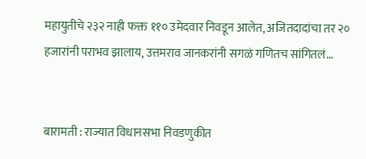महायुतीचे २३२ नाही फक्त ११० उमेदवार निवडून आलेत, अजितदादांचा तर २० हजारांनी पराभव झालाय, उत्तमराव जानकरांनी सगळं गणितच सांगितलं…


बारामती : राज्यात विधानसभा निवडणुकीत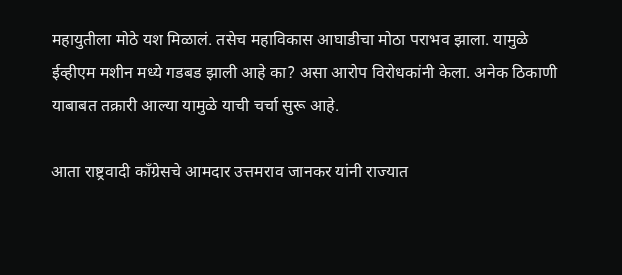महायुतीला मोठे यश मिळालं. तसेच महाविकास आघाडीचा मोठा पराभव झाला. यामुळे ईव्हीएम मशीन मध्ये गडबड झाली आहे का? असा आरोप विरोधकांनी केला. अनेक ठिकाणी याबाबत तक्रारी आल्या यामुळे याची चर्चा सुरू आहे.

आता राष्ट्रवादी काँग्रेसचे आमदार उत्तमराव जानकर यांनी राज्यात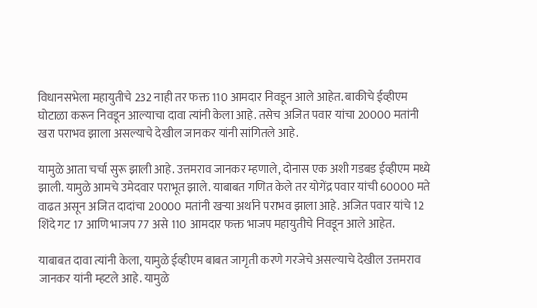विधानसभेला महायुतीचे 232 नाही तर फक्त 110 आमदार निवडून आले आहेत. बाकीचे ईव्हीएम घोटाळा करून निवडून आल्याचा दावा त्यांनी केला आहे. तसेच अजित पवार यांचा 20000 मतांनी खरा पराभव झाला असल्याचे देखील जानकर यांनी सांगितले आहे.

यामुळे आता चर्चा सुरू झाली आहे. उत्तमराव जानकर म्हणाले, दोनास एक अशी गडबड ईव्हीएम मध्ये झाली. यामुळे आमचे उमेदवार पराभूत झाले. याबाबत गणित केले तर योगेंद्र पवार यांची 60000 मते वाढत असून अजित दादांचा 20000 मतांनी खऱ्या अर्थाने पराभव झाला आहे. अजित पवार यांचे 12 शिंदे गट 17 आणि भाजप 77 असे 110 आमदार फक्त भाजप महायुतीचे निवडून आले आहेत.

याबाबत दावा त्यांनी केला, यामुळे ईव्हीएम बाबत जागृती करणे गरजेचे असल्याचे देखील उत्तमराव जानकर यांनी म्हटले आहे. यामुळे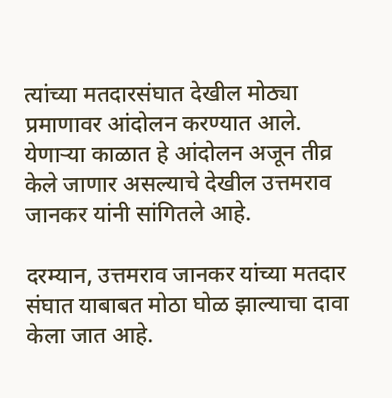त्यांच्या मतदारसंघात देखील मोठ्या प्रमाणावर आंदोलन करण्यात आले. येणाऱ्या काळात हे आंदोलन अजून तीव्र केले जाणार असल्याचे देखील उत्तमराव जानकर यांनी सांगितले आहे.

दरम्यान, उत्तमराव जानकर यांच्या मतदार संघात याबाबत मोठा घोळ झाल्याचा दावा केला जात आहे.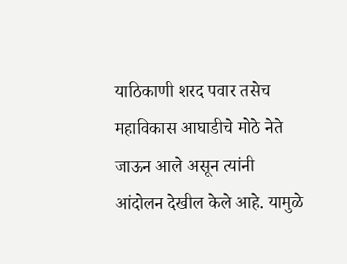याठिकाणी शरद पवार तसेच महाविकास आघाडीचे मोठे नेते जाऊन आले असून त्यांनी आंदोलन देखील केले आहे. यामुळे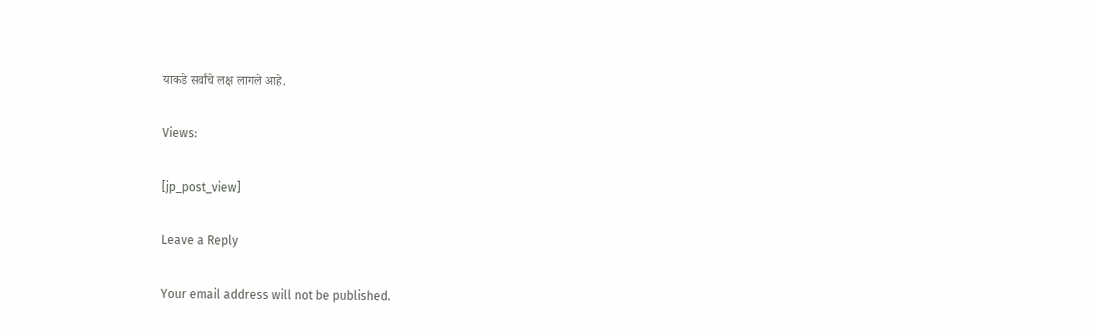याकडे सर्वांचे लक्ष लागले आहे.

Views:

[jp_post_view]

Leave a Reply

Your email address will not be published.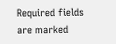Required fields are marked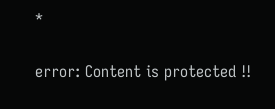*

error: Content is protected !!